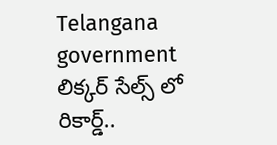Telangana government
లిక్కర్ సేల్స్ లో రికార్డ్..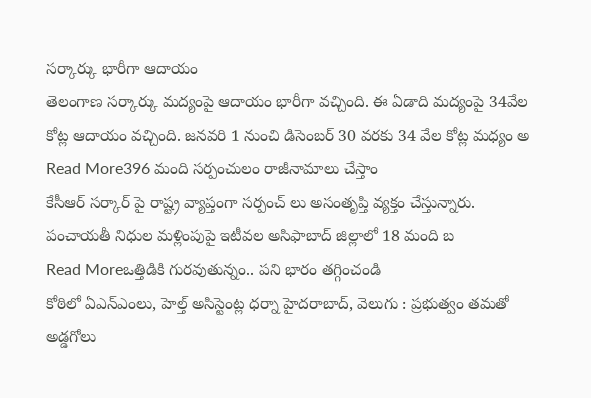సర్కార్కు భారీగా ఆదాయం
తెలంగాణ సర్కార్కు మద్యంపై ఆదాయం భారీగా వచ్చింది. ఈ ఏడాది మద్యంపై 34వేల కోట్ల ఆదాయం వచ్చింది. జనవరి 1 నుంచి డిసెంబర్ 30 వరకు 34 వేల కోట్ల మధ్యం అ
Read More396 మంది సర్పంచులం రాజీనామాలు చేస్తాం
కేసీఆర్ సర్కార్ పై రాష్ట్ర వ్యాప్తంగా సర్పంచ్ లు అసంతృప్తి వ్యక్తం చేస్తున్నారు. పంచాయతీ నిధుల మళ్లింపుపై ఇటీవల అసిఫాబాద్ జిల్లాలో 18 మంది బ
Read Moreఒత్తిడికి గురవుతున్నం.. పని భారం తగ్గించండి
కోఠిలో ఏఎన్ఎంలు, హెల్త్ అసిస్టెంట్ల ధర్నా హైదరాబాద్, వెలుగు : ప్రభుత్వం తమతో అడ్డగోలు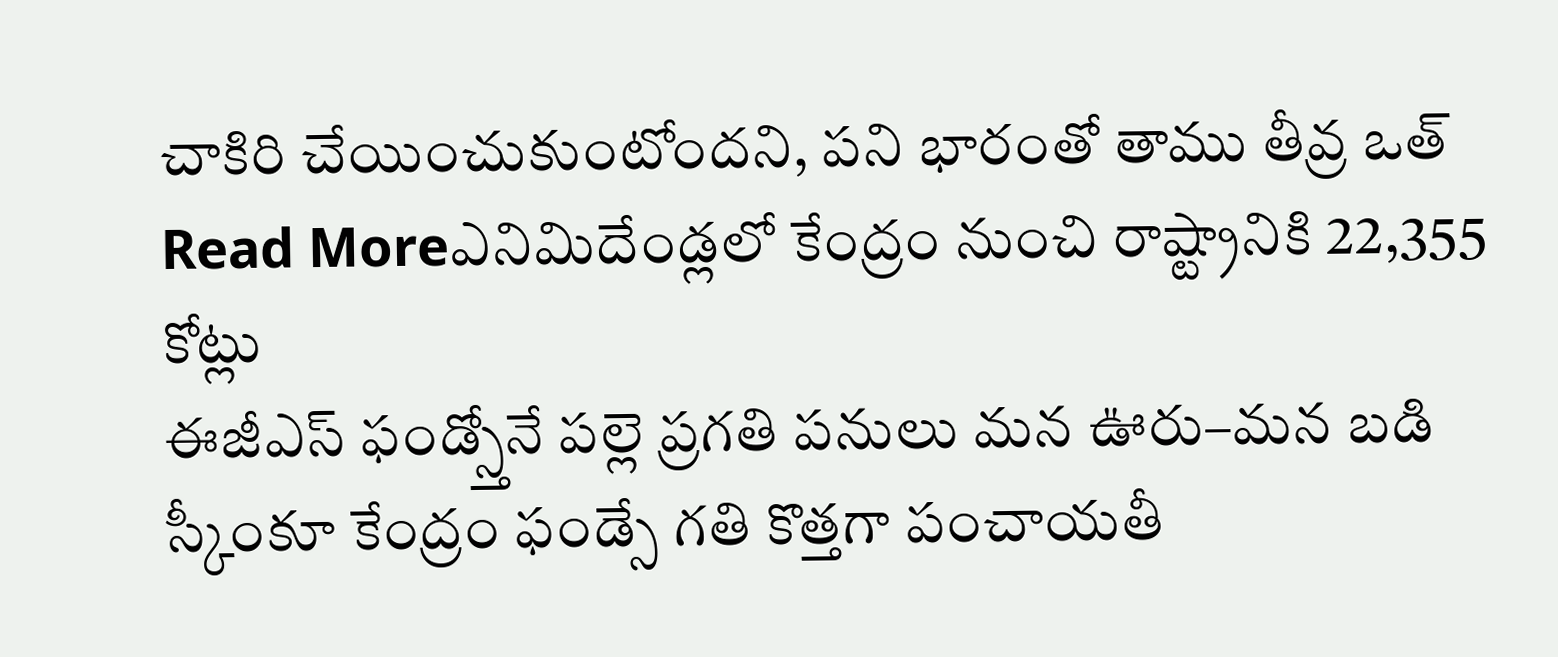చాకిరి చేయించుకుంటోందని, పని భారంతో తాము తీవ్ర ఒత్
Read Moreఎనిమిదేండ్లలో కేంద్రం నుంచి రాష్ట్రానికి 22,355 కోట్లు
ఈజీఎస్ ఫండ్స్తోనే పల్లె ప్రగతి పనులు మన ఊరు–మన బడి స్కీంకూ కేంద్రం ఫండ్సే గతి కొత్తగా పంచాయతీ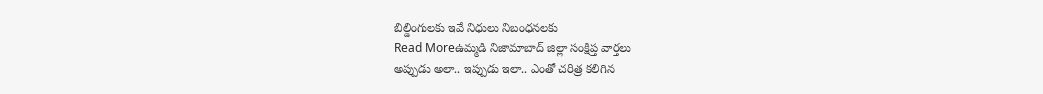బిల్డింగులకు ఇవే నిధులు నిబంధనలకు
Read Moreఉమ్మడి నిజామాబాద్ జిల్లా సంక్షిప్త వార్తలు
అప్పుడు అలా.. ఇప్పుడు ఇలా.. ఎంతో చరిత్ర కలిగిన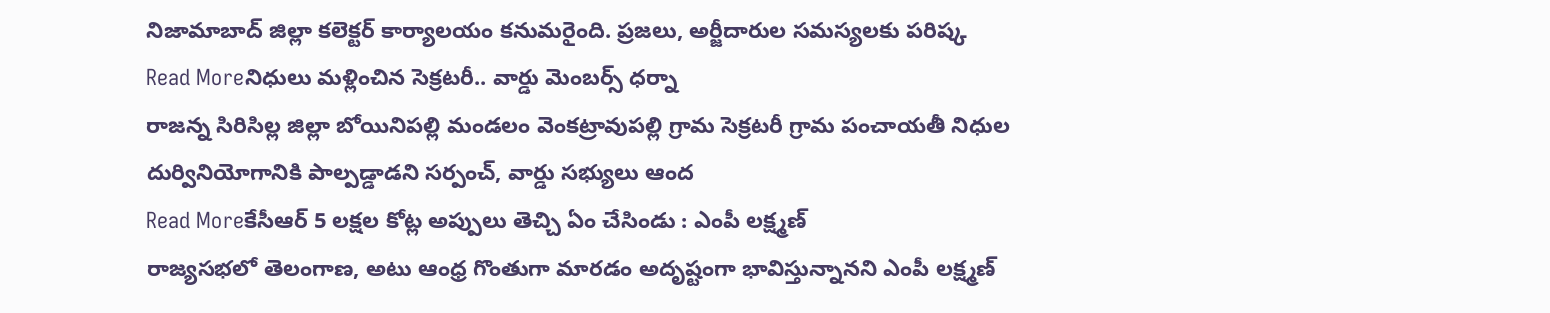నిజామాబాద్ జిల్లా కలెక్టర్ కార్యాలయం కనుమరైంది. ప్రజలు, అర్జీదారుల సమస్యలకు పరిష్క
Read Moreనిధులు మళ్లించిన సెక్రటరీ.. వార్డు మెంబర్స్ ధర్నా
రాజన్న సిరిసిల్ల జిల్లా బోయినిపల్లి మండలం వెంకట్రావుపల్లి గ్రామ సెక్రటరీ గ్రామ పంచాయతీ నిధుల దుర్వినియోగానికి పాల్పడ్డాడని సర్పంచ్, వార్డు సభ్యులు ఆంద
Read Moreకేసీఆర్ 5 లక్షల కోట్ల అప్పులు తెచ్చి ఏం చేసిండు : ఎంపీ లక్ష్మణ్
రాజ్యసభలో తెలంగాణ, అటు ఆంధ్ర గొంతుగా మారడం అదృష్టంగా భావిస్తున్నానని ఎంపీ లక్ష్మణ్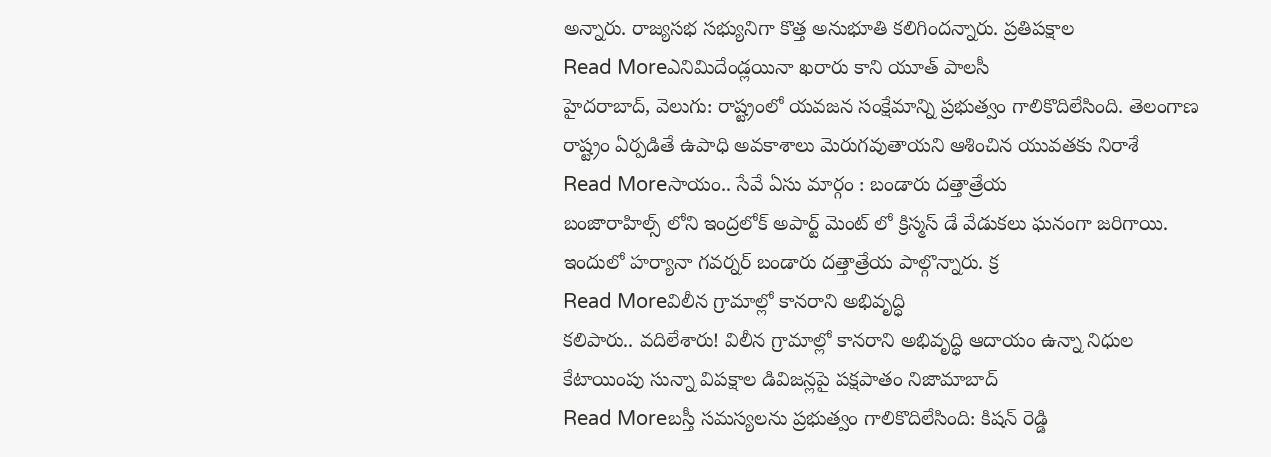అన్నారు. రాజ్యసభ సభ్యునిగా కొత్త అనుభూతి కలిగిందన్నారు. ప్రతిపక్షాల
Read Moreఎనిమిదేండ్లయినా ఖరారు కాని యూత్ పాలసీ
హైదరాబాద్, వెలుగు: రాష్ట్రంలో యవజన సంక్షేమాన్ని ప్రభుత్వం గాలికొదిలేసింది. తెలంగాణ రాష్ట్రం ఏర్పడితే ఉపాధి అవకాశాలు మెరుగవుతాయని ఆశించిన యువతకు నిరాశే
Read Moreసాయం.. సేవే ఏసు మార్గం : బండారు దత్తాత్రేయ
బంజారాహిల్స్ లోని ఇంద్రలోక్ అపార్ట్ మెంట్ లో క్రిస్మస్ డే వేడుకలు ఘనంగా జరిగాయి. ఇందులో హర్యానా గవర్నర్ బండారు దత్తాత్రేయ పాల్గొన్నారు. క్ర
Read Moreవిలీన గ్రామాల్లో కానరాని అభివృద్ధి
కలిపారు.. వదిలేశారు! విలీన గ్రామాల్లో కానరాని అభివృద్ధి ఆదాయం ఉన్నా నిధుల కేటాయింపు సున్నా విపక్షాల డివిజన్లపై పక్షపాతం నిజామాబాద్
Read Moreబస్తీ సమస్యలను ప్రభుత్వం గాలికొదిలేసింది: కిషన్ రెడ్డి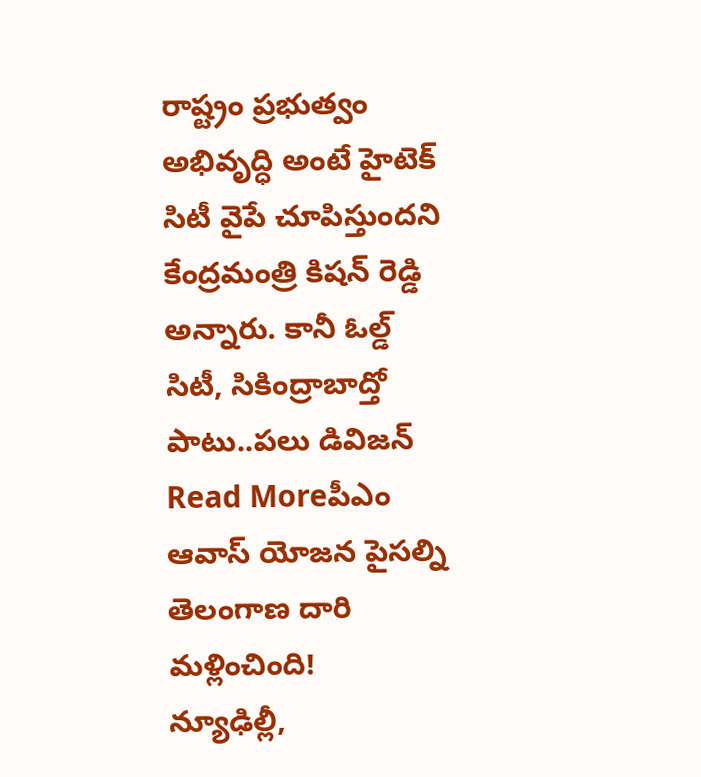రాష్ట్రం ప్రభుత్వం అభివృద్ధి అంటే హైటెక్ సిటీ వైపే చూపిస్తుందని కేంద్రమంత్రి కిషన్ రెడ్డి అన్నారు. కానీ ఓల్డ్ సిటీ, సికింద్రాబాద్తో పాటు..పలు డివిజన్
Read Moreపీఎం ఆవాస్ యోజన పైసల్ని తెలంగాణ దారి మళ్లించింది!
న్యూఢిల్లీ,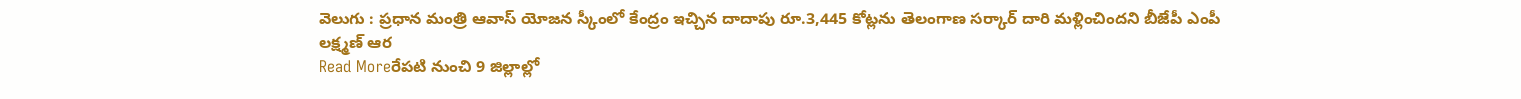వెలుగు : ప్రధాన మంత్రి ఆవాస్ యోజన స్కీంలో కేంద్రం ఇచ్చిన దాదాపు రూ.3,445 కోట్లను తెలంగాణ సర్కార్ దారి మళ్లించిందని బీజేపీ ఎంపీ లక్ష్మణ్ ఆర
Read Moreరేపటి నుంచి 9 జిల్లాల్లో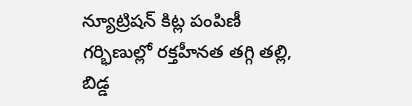న్యూట్రిషన్ కిట్ల పంపిణీ
గర్భిణుల్లో రక్తహీనత తగ్గి తల్లి, బిడ్డ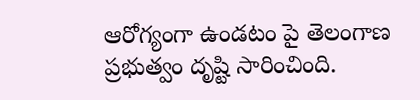ఆరోగ్యంగా ఉండటం పై తెలంగాణ ప్రభుత్వం దృష్టి సారించింది.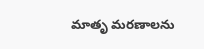మాతృ మరణాలను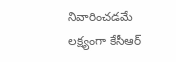నివారించడమే లక్ష్యంగా కేసీఆర్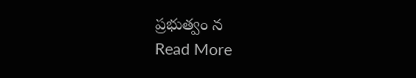ప్రభుత్వం న
Read More